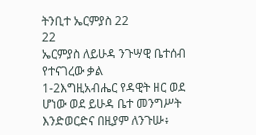ትንቢተ ኤርምያስ 22
22
ኤርምያስ ለይሁዳ ንጉሣዊ ቤተሰብ የተናገረው ቃል
1-2እግዚአብሔር የዳዊት ዘር ወደ ሆነው ወደ ይሁዳ ቤተ መንግሥት እንድወርድና በዚያም ለንጉሡ፥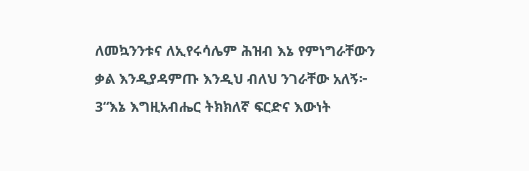ለመኳንንቱና ለኢየሩሳሌም ሕዝብ እኔ የምነግራቸውን ቃል እንዲያዳምጡ እንዲህ ብለህ ንገራቸው አለኝ፦ 3“እኔ እግዚአብሔር ትክክለኛ ፍርድና እውነት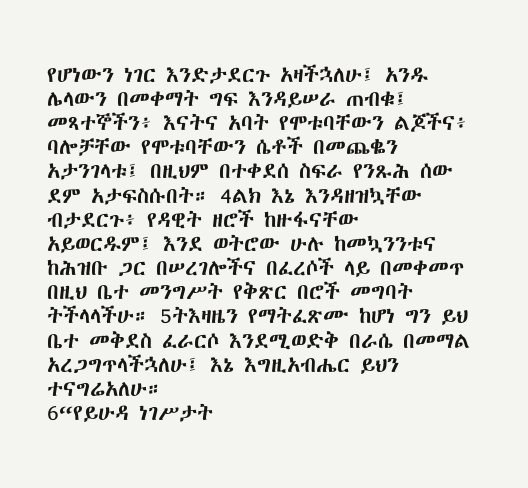የሆነውን ነገር እንድታደርጉ አዛችኋለሁ፤ አንዱ ሌላውን በመቀማት ግፍ እንዳይሠራ ጠብቁ፤ መጻተኞችን፥ እናትና አባት የሞቱባቸውን ልጆችና፥ ባሎቻቸው የሞቱባቸውን ሴቶች በመጨቈን አታንገላቱ፤ በዚህም በተቀደሰ ስፍራ የንጹሕ ሰው ደም አታፍስሱበት። 4ልክ እኔ እንዳዘዝኳቸው ብታደርጉ፥ የዳዊት ዘሮች ከዙፋናቸው አይወርዱም፤ እንደ ወትሮው ሁሉ ከመኳንንቱና ከሕዝቡ ጋር በሠረገሎችና በፈረሶች ላይ በመቀመጥ በዚህ ቤተ መንግሥት የቅጽር በሮች መግባት ትችላላችሁ። 5ትእዛዜን የማትፈጽሙ ከሆነ ግን ይህ ቤተ መቅደስ ፈራርሶ እንደሚወድቅ በራሴ በመማል አረጋግጥላችኋለሁ፤ እኔ እግዚአብሔር ይህን ተናግሬአለሁ።
6“የይሁዳ ነገሥታት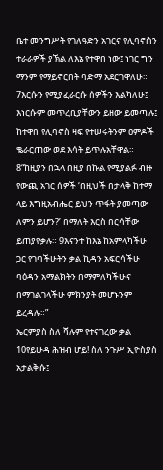ቤተ መንግሥት የገለዓድን አገርና የሊባኖስን ተራራዎች ያኽል ለእኔ የተዋበ ነው፤ ነገር ግን ማንም የማይኖርበት ባድማ አደርገዋለሁ። 7እርሱን የሚያፈራርሱ ሰዎችን እልካለሁ፤ እነርሱም መጥረቢያቸውን ይዘው ይመጣሉ፤ ከተዋበ የሊባኖስ ዛፍ የተሠሩትንም ዐምዶች ቈራርጠው ወደ እሳት ይጥሉአቸዋል።
8“ከዚያን በኋላ በዚያ በኩል የሚያልፉ ብዙ የውጪ አገር ሰዎች ‘በዚህች በታላቅ ከተማ ላይ እግዚአብሔር ይህን ጥፋት ያመጣው ለምን ይሆን?’ በማለት እርስ በርሳቸው ይጠያየቃሉ። 9እናንተ ከእኔ ከአምላካችሁ ጋር የገባችሁትን ቃል ኪዳን አፍርሳችሁ ባዕዳን አማልክትን በማምለካችሁና በማገልገላችሁ ምክንያት መሆኑንም ይረዳሉ።”
ኤርምያስ ስለ ሻሉም የተናገረው ቃል
10የይሁዳ ሕዝብ ሆይ! ስለ ንጉሥ ኢዮስያስ አታልቅሱ፤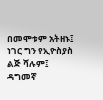በመሞቱም አትዘኑ፤
ነገር ግን የኢዮስያስ ልጅ ሻሉም፤
ዳግመኛ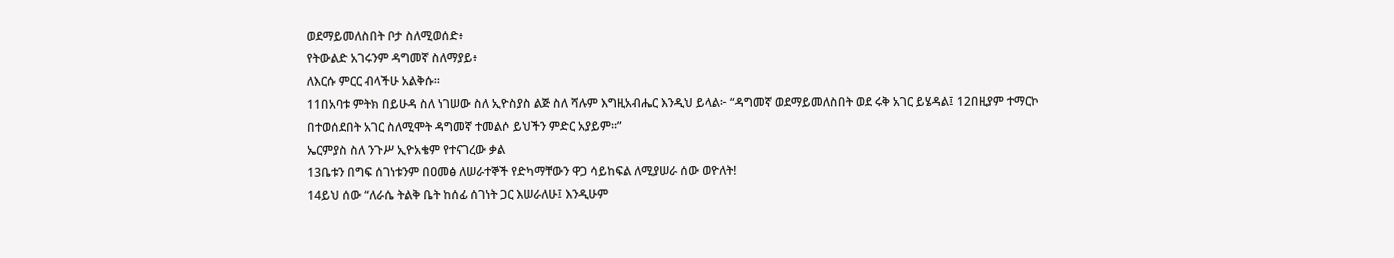ወደማይመለስበት ቦታ ስለሚወሰድ፥
የትውልድ አገሩንም ዳግመኛ ስለማያይ፥
ለእርሱ ምርር ብላችሁ አልቅሱ።
11በአባቱ ምትክ በይሁዳ ስለ ነገሠው ስለ ኢዮስያስ ልጅ ስለ ሻሉም እግዚአብሔር እንዲህ ይላል፦ “ዳግመኛ ወደማይመለስበት ወደ ሩቅ አገር ይሄዳል፤ 12በዚያም ተማርኮ በተወሰደበት አገር ስለሚሞት ዳግመኛ ተመልሶ ይህችን ምድር አያይም።”
ኤርምያስ ስለ ንጉሥ ኢዮአቄም የተናገረው ቃል
13ቤቱን በግፍ ሰገነቱንም በዐመፅ ለሠራተኞች የድካማቸውን ዋጋ ሳይከፍል ለሚያሠራ ሰው ወዮለት!
14ይህ ሰው “ለራሴ ትልቅ ቤት ከሰፊ ሰገነት ጋር እሠራለሁ፤ እንዲሁም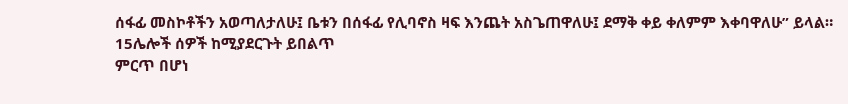ሰፋፊ መስኮቶችን አወጣለታለሁ፤ ቤቱን በሰፋፊ የሊባኖስ ዛፍ እንጨት አስጌጠዋለሁ፤ ደማቅ ቀይ ቀለምም እቀባዋለሁ” ይላል።
15ሌሎች ሰዎች ከሚያደርጉት ይበልጥ
ምርጥ በሆነ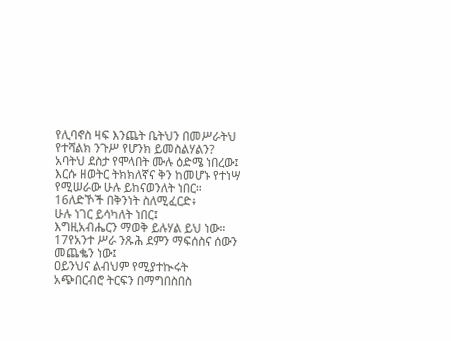የሊባኖስ ዛፍ እንጨት ቤትህን በመሥራትህ
የተሻልክ ንጉሥ የሆንክ ይመስልሃልን?
አባትህ ደስታ የሞላበት ሙሉ ዕድሜ ነበረው፤
እርሱ ዘወትር ትክክለኛና ቅን ከመሆኑ የተነሣ
የሚሠራው ሁሉ ይከናወንለት ነበር።
16ለድኾች በቅንነት ስለሚፈርድ፥
ሁሉ ነገር ይሳካለት ነበር፤
እግዚአብሔርን ማወቅ ይሉሃል ይህ ነው።
17የአንተ ሥራ ንጹሕ ደምን ማፍሰስና ሰውን መጨቈን ነው፤
ዐይንህና ልብህም የሚያተኲሩት
አጭበርብሮ ትርፍን በማግበስበስ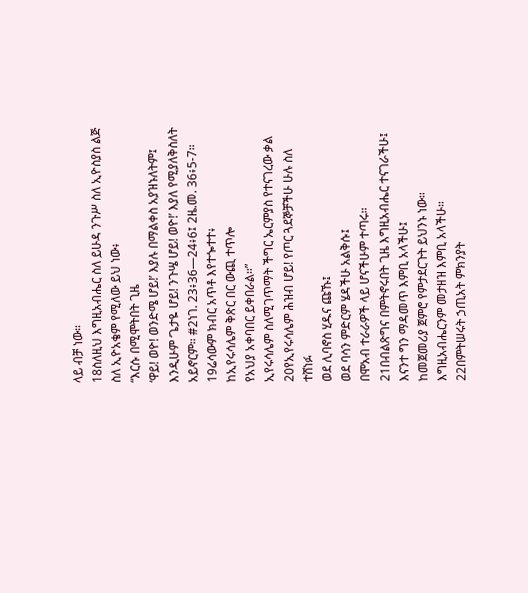ላይ ብቻ ነው።
18ስለዚህ እግዚአብሔር ስለ ይሁዳ ንጉሥ ስለ ኢዮስያስ ልጅ ስለ ኢዮአቄም የሚለው ይህ ነው፥
“እርሱ በሚሞትበት ጊዜ
‘ዋይ! ወዮ! ወንድሜ ሆይ!’ እያሉ በማልቀስ አያዝኑለትም፤
እንዲሁም ‘ጌታዬ ሆይ! ንጉሤ ሆይ! ወዮ!’ እያለ የሚያለቅስለት አይኖርም። #2ነገ. 23፥36—24፥6፤ 2ዜ.መ. 36፥5-7።
19ሬሳውም ክብር አጥቶ እየተጐተተ፥
ከኢየሩሳሌም ቅጽር በር ውጪ ተጥሎ
የአህያ አቀባበር ይቀበራል።”
ኢየሩሳሌም ስለሚገጥማት ችግር ኤርምያስ የተናገረው ቃል
20የኢየሩሳሌም ሕዝብ ሆይ! የጦር ጓደኞቻችሁ ሁሉ ስለ ተሸነፉ
ወደ ሊባኖስ ሂዱና ጩኹ፤
ወደ ባሳን ምድርም ሄዳችሁ አልቅሱ፤
በሞአብ ተራራዎች ላይ ሆናችሁም ተጣሩ።
21በብልጽግና በምትኖሩበት ጊዜ እግዚአብሔር ተናገራችሁ፤
እናንተ ግን ማዳመጥ እምቢ አላችሁ፤
ከመጀመሪያ ጀምሮ የምታደርጉት ይህንኑ ነው።
እግዚአብሔርንም መታዘዝ እምቢ አላችሁ።
22በምትሠሩት ኃጢአት ምክንያት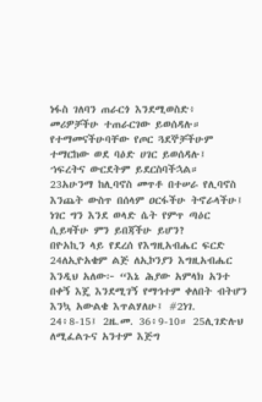ነፋስ ገለባን ጠራርጎ እንደሚወስድ፥
መሪዎቻችሁ ተጠራርገው ይወሰዳሉ።
የተማመናችሁባቸው የጦር ጓደኞቻችሁም ተማርከው ወደ ባዕድ ሀገር ይወሰዳሉ፤
ኀፍረትና ውርደትም ይደርስባችኋል።
23አሁንማ ከሊባኖስ መጥቶ በተሠራ የሊባኖስ እንጨት ውስጥ በሰላም ዐርፋችሁ ትኖራላችሁ፤
ነገር ግን እንደ ወላድ ሴት የምጥ ጣዕር ሲይዛችሁ ምን ይበጃችሁ ይሆን?
በዮአኪን ላይ የደረሰ የእግዚአብሔር ፍርድ
24ለኢዮአቄም ልጅ ለኢኮንያን እግዚአብሔር እንዲህ አለው፦ “እኔ ሕያው አምላክ አንተ በቀኝ እጄ እንደሚገኝ የማኅተም ቀለበት ብትሆን እንኳ አውልቄ እጥልሃለሁ፤ #2ነገ. 24፥8-15፤ 2ዜ.መ. 36፥9-10። 25ሊገድሉህ ለሚፈልጉና አንተም እጅግ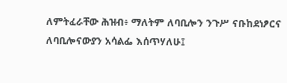ለምትፈራቸው ሕዝብ፥ ማለትም ለባቢሎን ንጉሥ ናቡከደነፆርና ለባቢሎናውያን አሳልፌ እሰጥሃለሁ፤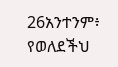26አንተንም፥ የወለደችህ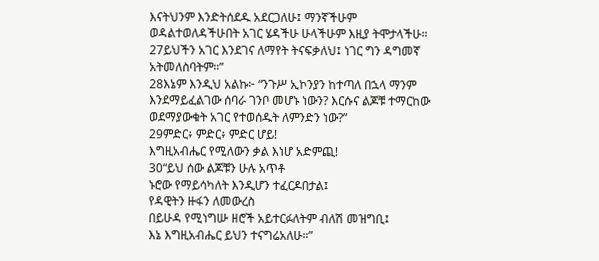እናትህንም እንድትሰደዱ አደርጋለሁ፤ ማንኛችሁም ወዳልተወለዳችሁበት አገር ሄዳችሁ ሁላችሁም እዚያ ትሞታላችሁ። 27ይህችን አገር እንደገና ለማየት ትናፍቃለህ፤ ነገር ግን ዳግመኛ አትመለስባትም።”
28እኔም እንዲህ አልኩ፦ “ንጉሥ ኢኮንያን ከተጣለ በኋላ ማንም እንደማይፈልገው ሰባራ ገንቦ መሆኑ ነውን? እርሱና ልጆቹ ተማርከው ወደማያውቁት አገር የተወሰዱት ለምንድን ነው?”
29ምድር፥ ምድር፥ ምድር ሆይ!
እግዚአብሔር የሚለውን ቃል እነሆ አድምጪ!
30“ይህ ሰው ልጆቹን ሁሉ አጥቶ
ኑሮው የማይሳካለት እንዲሆን ተፈርዶበታል፤
የዳዊትን ዙፋን ለመውረስ
በይሁዳ የሚነግሡ ዘሮች አይተርፉለትም ብለሽ መዝግቢ፤
እኔ እግዚአብሔር ይህን ተናግሬአለሁ።”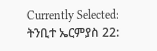Currently Selected:
ትንቢተ ኤርምያስ 22: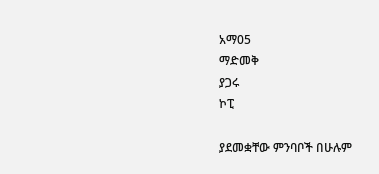አማ05
ማድመቅ
ያጋሩ
ኮፒ

ያደመቋቸው ምንባቦች በሁሉም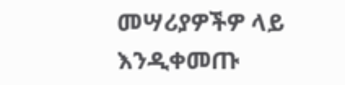መሣሪያዎችዎ ላይ እንዲቀመጡ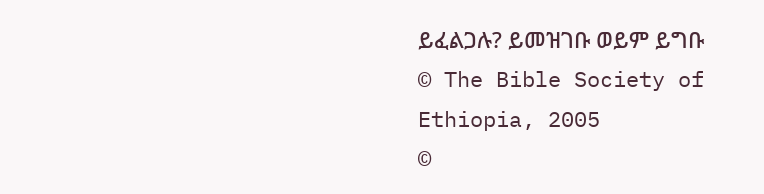ይፈልጋሉ? ይመዝገቡ ወይም ይግቡ
© The Bible Society of Ethiopia, 2005
©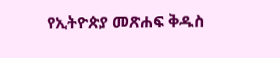የኢትዮጵያ መጽሐፍ ቅዱስ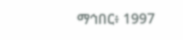ማኅበር፥ 1997